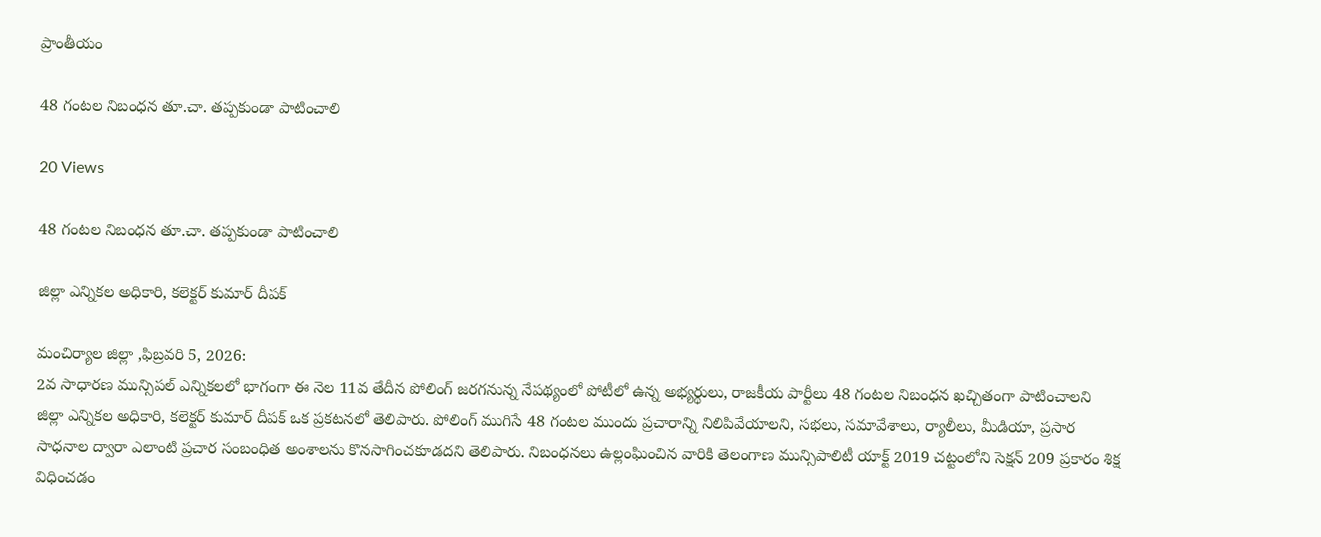ప్రాంతీయం

48 గంటల నిబంధన తూ.చా. తప్పకుండా పాటించాలి

20 Views

48 గంటల నిబంధన తూ.చా. తప్పకుండా పాటించాలి

జిల్లా ఎన్నికల అధికారి, కలెక్టర్ కుమార్ దీపక్

మంచిర్యాల జిల్లా ,ఫిబ్రవరి 5, 2026:
2వ సాధారణ మున్సిపల్ ఎన్నికలలో భాగంగా ఈ నెల 11వ తేదీన పోలింగ్ జరగనున్న నేపథ్యంలో పోటీలో ఉన్న అభ్యర్థులు, రాజకీయ పార్టీలు 48 గంటల నిబంధన ఖచ్చితంగా పాటించాలని జిల్లా ఎన్నికల అధికారి, కలెక్టర్ కుమార్ దీపక్ ఒక ప్రకటనలో తెలిపారు. పోలింగ్ ముగిసే 48 గంటల ముందు ప్రచారాన్ని నిలిపివేయాలని, సభలు, సమావేశాలు, ర్యాలీలు, మీడియా, ప్రసార సాధనాల ద్వారా ఎలాంటి ప్రచార సంబంధిత అంశాలను కొనసాగించకూడదని తెలిపారు. నిబంధనలు ఉల్లంఘించిన వారికి తెలంగాణ మున్సిపాలిటీ యాక్ట్ 2019 చట్టంలోని సెక్షన్ 209 ప్రకారం శిక్ష విధించడం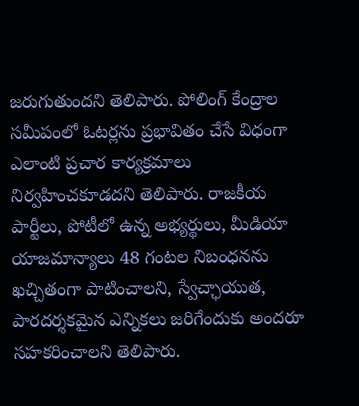జరుగుతుందని తెలిపారు. పోలింగ్ కేంద్రాల సమీపంలో ఓటర్లను ప్రభావితం చేసే విధంగా ఎలాంటి ప్రచార కార్యక్రమాలు నిర్వహించకూడదని తెలిపారు. రాజకీయ పార్టీలు, పోటీలో ఉన్న అభ్యర్థులు, మీడియా యాజమాన్యాలు 48 గంటల నిబంధనను ఖచ్చితంగా పాటించాలని, స్వేచ్ఛాయుత, పారదర్శకమైన ఎన్నికలు జరిగేందుకు అందరూ సహకరించాలని తెలిపారు.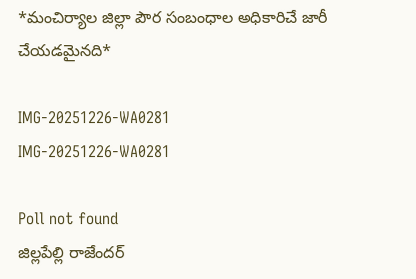*మంచిర్యాల జిల్లా పౌర సంబంధాల అధికారిచే జారీ చేయడమైనది*

IMG-20251226-WA0281
IMG-20251226-WA0281

Poll not found
జిల్లపేల్లి రాజేందర్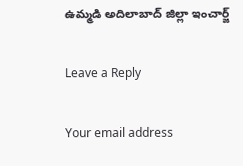ఉమ్మడి అదిలాబాద్ జిల్లా ఇంచార్జ్

Leave a Reply

Your email address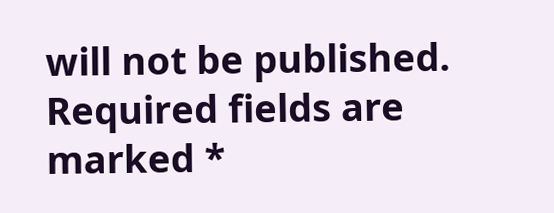will not be published. Required fields are marked *